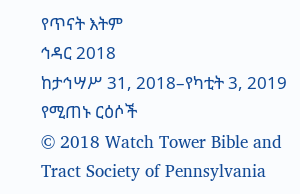የጥናት እትም
ኅዳር 2018
ከታኅሣሥ 31, 2018–የካቲት 3, 2019 የሚጠኑ ርዕሶች
© 2018 Watch Tower Bible and Tract Society of Pennsylvania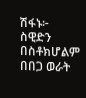ሽፋኑ፦
ስዊድን
በስቶክሆልም በበጋ ወራት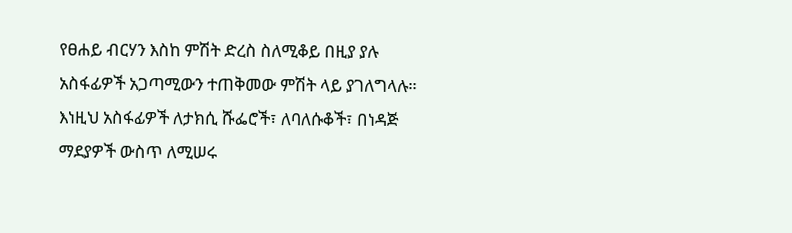የፀሐይ ብርሃን እስከ ምሽት ድረስ ስለሚቆይ በዚያ ያሉ አስፋፊዎች አጋጣሚውን ተጠቅመው ምሽት ላይ ያገለግላሉ። እነዚህ አስፋፊዎች ለታክሲ ሹፌሮች፣ ለባለሱቆች፣ በነዳጅ ማደያዎች ውስጥ ለሚሠሩ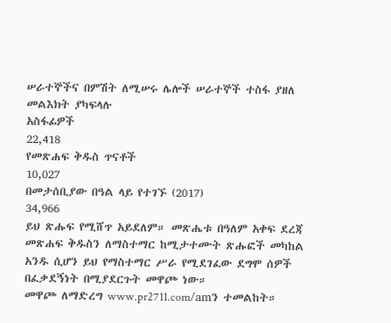ሠራተኞችና በምሽት ለሚሠሩ ሌሎች ሠራተኞች ተስፋ ያዘለ መልእክት ያካፍላሉ
አስፋፊዎች
22,418
የመጽሐፍ ቅዱስ ጥናቶች
10,027
በመታሰቢያው በዓል ላይ የተገኙ (2017)
34,966
ይህ ጽሑፍ የሚሸጥ አይደለም። መጽሔቱ በዓለም አቀፍ ደረጃ መጽሐፍ ቅዱስን ለማስተማር ከሚታተሙት ጽሑፎች መካከል አንዱ ሲሆን ይህ የማስተማር ሥራ የሚደገፈው ደግሞ ሰዎች በፈቃደኝነት በሚያደርጉት መዋጮ ነው።
መዋጮ ለማድረግ www.pr2711.com/amን ተመልከት።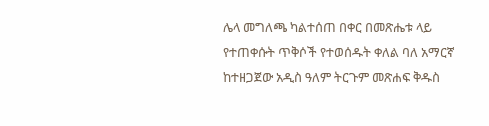ሌላ መግለጫ ካልተሰጠ በቀር በመጽሔቱ ላይ የተጠቀሱት ጥቅሶች የተወሰዱት ቀለል ባለ አማርኛ ከተዘጋጀው አዲስ ዓለም ትርጉም መጽሐፍ ቅዱስ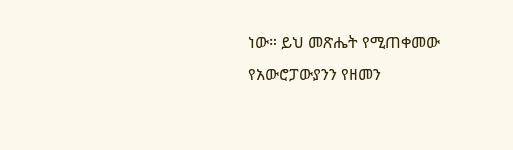ነው። ይህ መጽሔት የሚጠቀመው የአውሮፓውያንን የዘመን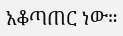አቆጣጠር ነው።